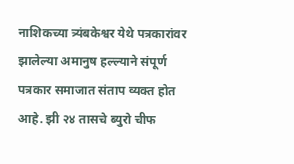नाशिकच्या त्र्यंबकेश्वर येथे पत्रकारांवर झालेल्या अमानुष हल्ल्याने संपूर्ण पत्रकार समाजात संताप व्यक्त होत आहे. झी २४ तासचे ब्युरो चीफ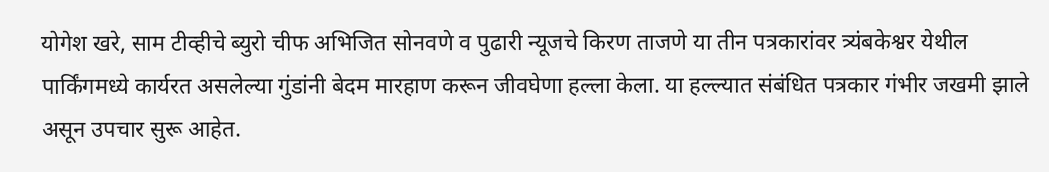योगेश खरे, साम टीव्हीचे ब्युरो चीफ अभिजित सोनवणे व पुढारी न्यूजचे किरण ताजणे या तीन पत्रकारांवर त्र्यंबकेश्वर येथील पार्किंगमध्ये कार्यरत असलेल्या गुंडांनी बेदम मारहाण करून जीवघेणा हल्ला केला. या हल्ल्यात संबंधित पत्रकार गंभीर जखमी झाले असून उपचार सुरू आहेत.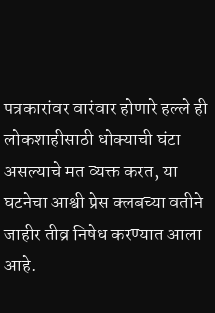पत्रकारांवर वारंवार होणारे हल्ले ही लोकशाहीसाठी धोक्याची घंटा असल्याचे मत व्यक्त करत, या घटनेचा आश्वी प्रेस क्लबच्या वतीने जाहीर तीव्र निषेध करण्यात आला आहे.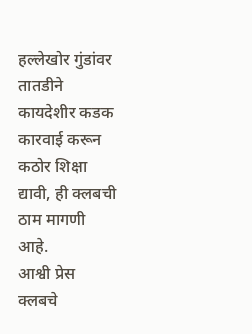हल्लेखोर गुंडांवर तातडीने कायदेशीर कडक कारवाई करून कठोर शिक्षा द्यावी, ही क्लबची ठाम मागणी आहे.
आश्वी प्रेस क्लबचे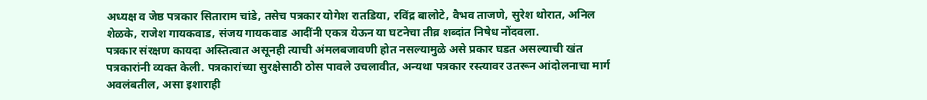अध्यक्ष व जेष्ठ पत्रकार सिताराम चांडे, तसेच पत्रकार योगेश रातडिया, रविंद्र बालोटे, वैभव ताजणे, सुरेश थोरात, अनिल शेळके, राजेश गायकवाड, संजय गायकवाड आदींनी एकत्र येऊन या घटनेचा तीव्र शब्दांत निषेध नोंदवला.
पत्रकार संरक्षण कायदा अस्तित्वात असूनही त्याची अंमलबजावणी होत नसल्यामुळे असे प्रकार घडत असल्याची खंत पत्रकारांनी व्यक्त केली. पत्रकारांच्या सुरक्षेसाठी ठोस पावले उचलावीत, अन्यथा पत्रकार रस्त्यावर उतरून आंदोलनाचा मार्ग अवलंबतील, असा इशाराही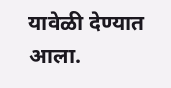यावेळी देण्यात आला.